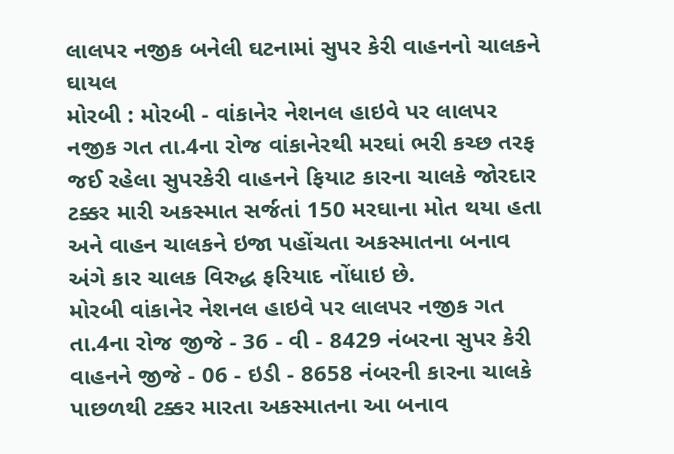લાલપર નજીક બનેલી ઘટનામાં સુપર કેરી વાહનનો ચાલકને ઘાયલ
મોરબી : મોરબી - વાંકાનેર નેશનલ હાઇવે પર લાલપર નજીક ગત તા.4ના રોજ વાંકાનેરથી મરઘાં ભરી કચ્છ તરફ જઈ રહેલા સુપરકેરી વાહનને ફિયાટ કારના ચાલકે જોરદાર ટક્કર મારી અકસ્માત સર્જતાં 150 મરઘાના મોત થયા હતા અને વાહન ચાલકને ઇજા પહોંચતા અકસ્માતના બનાવ અંગે કાર ચાલક વિરુદ્ધ ફરિયાદ નોંધાઇ છે.
મોરબી વાંકાનેર નેશનલ હાઇવે પર લાલપર નજીક ગત તા.4ના રોજ જીજે - 36 - વી - 8429 નંબરના સુપર કેરી વાહનને જીજે - 06 - ઇડી - 8658 નંબરની કારના ચાલકે પાછળથી ટક્કર મારતા અકસ્માતના આ બનાવ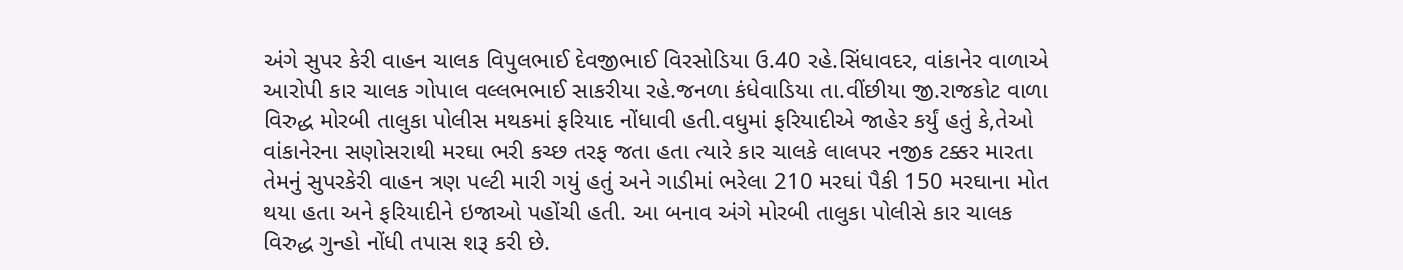અંગે સુપર કેરી વાહન ચાલક વિપુલભાઈ દેવજીભાઈ વિરસોડિયા ઉ.40 રહે.સિંધાવદર, વાંકાનેર વાળાએ આરોપી કાર ચાલક ગોપાલ વલ્લભભાઈ સાકરીયા રહે.જનળા કંધેવાડિયા તા.વીંછીયા જી.રાજકોટ વાળા વિરુદ્ધ મોરબી તાલુકા પોલીસ મથકમાં ફરિયાદ નોંધાવી હતી.વધુમાં ફરિયાદીએ જાહેર કર્યું હતું કે,તેઓ વાંકાનેરના સણોસરાથી મરઘા ભરી કચ્છ તરફ જતા હતા ત્યારે કાર ચાલકે લાલપર નજીક ટક્કર મારતા તેમનું સુપરકેરી વાહન ત્રણ પલ્ટી મારી ગયું હતું અને ગાડીમાં ભરેલા 210 મરઘાં પૈકી 150 મરઘાના મોત થયા હતા અને ફરિયાદીને ઇજાઓ પહોંચી હતી. આ બનાવ અંગે મોરબી તાલુકા પોલીસે કાર ચાલક વિરુદ્ધ ગુન્હો નોંધી તપાસ શરૂ કરી છે.